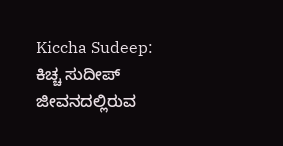Kiccha Sudeep: ಕಿಚ್ಚ ಸುದೀಪ್ ಜೀವನದಲ್ಲಿರುವ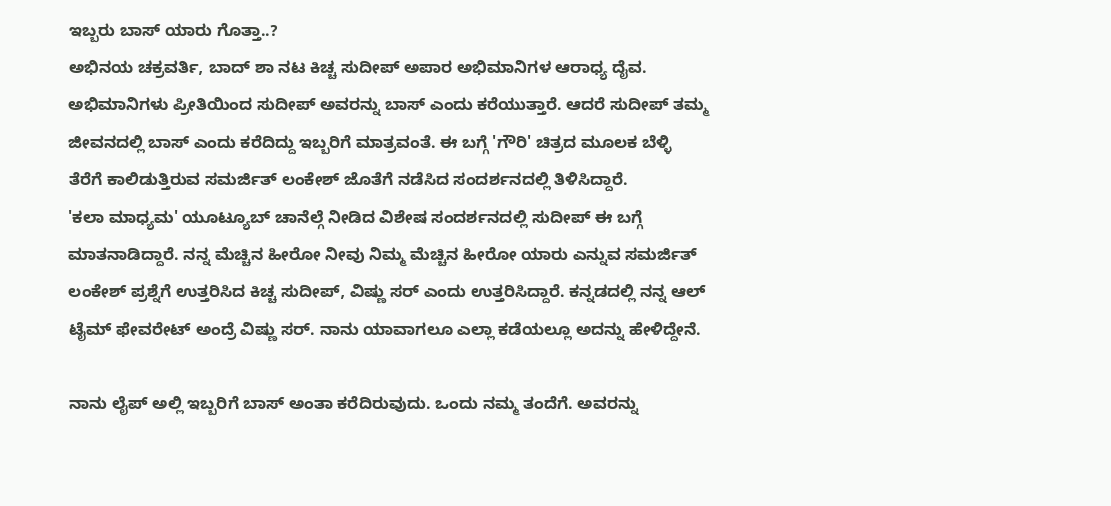ಇಬ್ಬರು ಬಾಸ್ ಯಾರು ಗೊತ್ತಾ..?
ಅಭಿನಯ ಚಕ್ರವರ್ತಿ, ಬಾದ್ ಶಾ ನಟ ಕಿಚ್ಚ ಸುದೀಪ್ ಅಪಾರ ಅಭಿಮಾನಿಗಳ ಆರಾಧ್ಯ ದೈವ. ಅಭಿಮಾನಿಗಳು ಪ್ರೀತಿಯಿಂದ ಸುದೀಪ್ ಅವರನ್ನು ಬಾಸ್ ಎಂದು ಕರೆಯುತ್ತಾರೆ. ಆದರೆ ಸುದೀಪ್ ತಮ್ಮ ಜೀವನದಲ್ಲಿ ಬಾಸ್ ಎಂದು ಕರೆದಿದ್ದು ಇಬ್ಬರಿಗೆ ಮಾತ್ರವಂತೆ. ಈ ಬಗ್ಗೆ 'ಗೌರಿ' ಚಿತ್ರದ ಮೂಲಕ ಬೆಳ್ಳಿ ತೆರೆಗೆ ಕಾಲಿಡುತ್ತಿರುವ ಸಮರ್ಜಿತ್ ಲಂಕೇಶ್ ಜೊತೆಗೆ ನಡೆಸಿದ ಸಂದರ್ಶನದಲ್ಲಿ ತಿಳಿಸಿದ್ದಾರೆ.
'ಕಲಾ ಮಾಧ್ಯಮ' ಯೂಟ್ಯೂಬ್ ಚಾನೆಲ್ಗೆ ನೀಡಿದ ವಿಶೇಷ ಸಂದರ್ಶನದಲ್ಲಿ ಸುದೀಪ್ ಈ ಬಗ್ಗೆ ಮಾತನಾಡಿದ್ದಾರೆ. ನನ್ನ ಮೆಚ್ಚಿನ ಹೀರೋ ನೀವು ನಿಮ್ಮ ಮೆಚ್ಚಿನ ಹೀರೋ ಯಾರು ಎನ್ನುವ ಸಮರ್ಜಿತ್ ಲಂಕೇಶ್ ಪ್ರಶ್ನೆಗೆ ಉತ್ತರಿಸಿದ ಕಿಚ್ಚ ಸುದೀಪ್, ವಿಷ್ಣು ಸರ್ ಎಂದು ಉತ್ತರಿಸಿದ್ದಾರೆ. ಕನ್ನಡದಲ್ಲಿ ನನ್ನ ಆಲ್ ಟೈಮ್ ಫೇವರೇಟ್ ಅಂದ್ರೆ ವಿಷ್ಣು ಸರ್. ನಾನು ಯಾವಾಗಲೂ ಎಲ್ಲಾ ಕಡೆಯಲ್ಲೂ ಅದನ್ನು ಹೇಳಿದ್ದೇನೆ.

ನಾನು ಲೈಪ್ ಅಲ್ಲಿ ಇಬ್ಬರಿಗೆ ಬಾಸ್ ಅಂತಾ ಕರೆದಿರುವುದು. ಒಂದು ನಮ್ಮ ತಂದೆಗೆ. ಅವರನ್ನು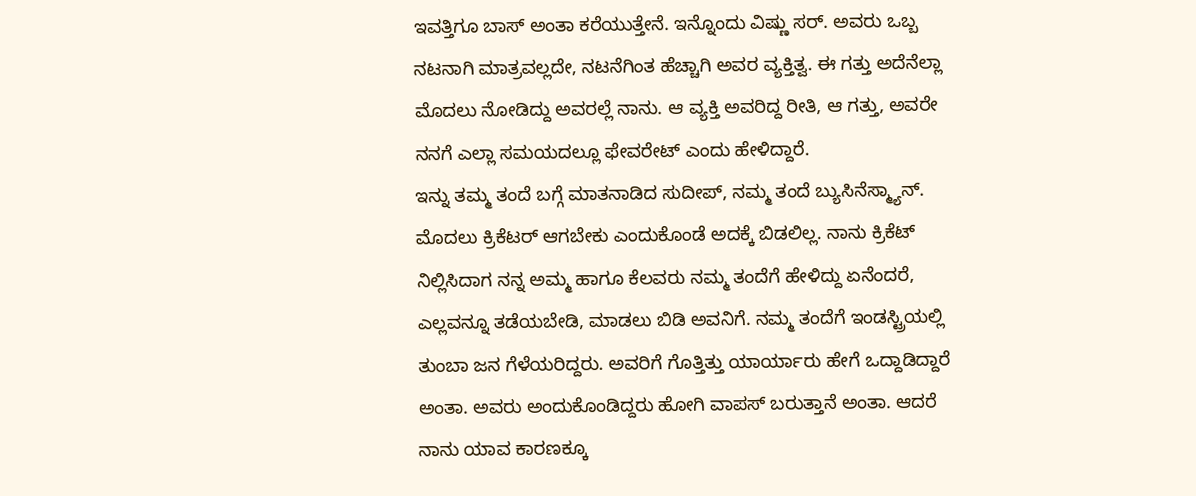ಇವತ್ತಿಗೂ ಬಾಸ್ ಅಂತಾ ಕರೆಯುತ್ತೇನೆ. ಇನ್ನೊಂದು ವಿಷ್ಣು ಸರ್. ಅವರು ಒಬ್ಬ ನಟನಾಗಿ ಮಾತ್ರವಲ್ಲದೇ, ನಟನೆಗಿಂತ ಹೆಚ್ಚಾಗಿ ಅವರ ವ್ಯಕ್ತಿತ್ವ. ಈ ಗತ್ತು ಅದೆನೆಲ್ಲಾ ಮೊದಲು ನೋಡಿದ್ದು ಅವರಲ್ಲೆ ನಾನು. ಆ ವ್ಯಕ್ತಿ ಅವರಿದ್ದ ರೀತಿ, ಆ ಗತ್ತು, ಅವರೇ ನನಗೆ ಎಲ್ಲಾ ಸಮಯದಲ್ಲೂ ಫೇವರೇಟ್ ಎಂದು ಹೇಳಿದ್ದಾರೆ.
ಇನ್ನು ತಮ್ಮ ತಂದೆ ಬಗ್ಗೆ ಮಾತನಾಡಿದ ಸುದೀಪ್, ನಮ್ಮ ತಂದೆ ಬ್ಯುಸಿನೆಸ್ಮ್ಯಾನ್. ಮೊದಲು ಕ್ರಿಕೆಟರ್ ಆಗಬೇಕು ಎಂದುಕೊಂಡೆ ಅದಕ್ಕೆ ಬಿಡಲಿಲ್ಲ. ನಾನು ಕ್ರಿಕೆಟ್ ನಿಲ್ಲಿಸಿದಾಗ ನನ್ನ ಅಮ್ಮ ಹಾಗೂ ಕೆಲವರು ನಮ್ಮ ತಂದೆಗೆ ಹೇಳಿದ್ದು ಏನೆಂದರೆ, ಎಲ್ಲವನ್ನೂ ತಡೆಯಬೇಡಿ, ಮಾಡಲು ಬಿಡಿ ಅವನಿಗೆ. ನಮ್ಮ ತಂದೆಗೆ ಇಂಡಸ್ಟ್ರಿಯಲ್ಲಿ ತುಂಬಾ ಜನ ಗೆಳೆಯರಿದ್ದರು. ಅವರಿಗೆ ಗೊತ್ತಿತ್ತು ಯಾರ್ಯಾರು ಹೇಗೆ ಒದ್ದಾಡಿದ್ದಾರೆ ಅಂತಾ. ಅವರು ಅಂದುಕೊಂಡಿದ್ದರು ಹೋಗಿ ವಾಪಸ್ ಬರುತ್ತಾನೆ ಅಂತಾ. ಆದರೆ ನಾನು ಯಾವ ಕಾರಣಕ್ಕೂ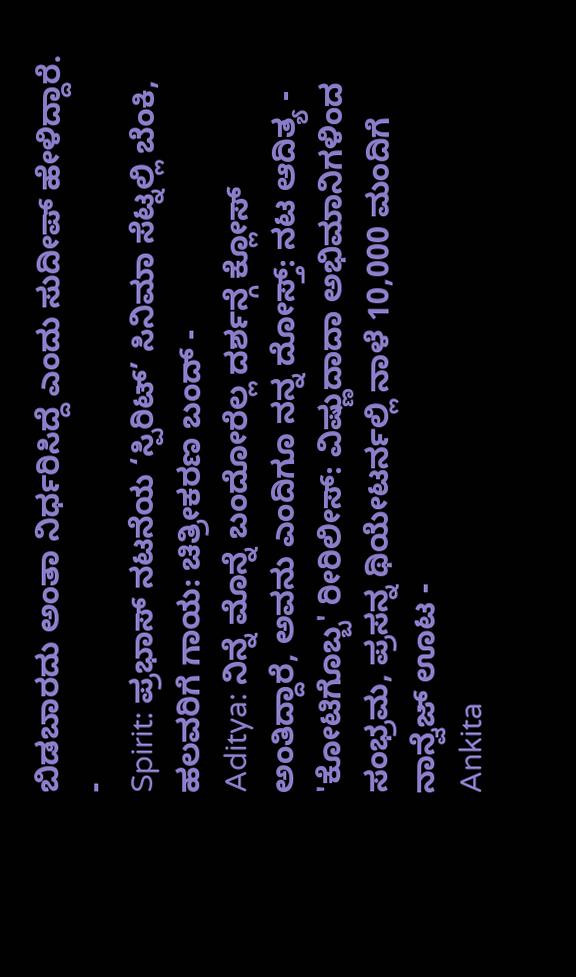ಬಿಡಬಾರದು ಅಂತಾ ನಿರ್ಧರಿಸಿದ್ದೆ ಎಂದು ಸುದೀಪ್ ಹೇಳಿದ್ದಾರೆ.
-
Spirit: ಪ್ರಭಾಸ್ ನಟನೆಯ ‘ಸ್ಪಿರಿಟ್’ ಸಿನಿಮಾ ಸೆಟ್ನಲ್ಲಿ ಬೆಂಕಿ, ಹಲವರಿಗೆ ಗಾಯ: ಚಿತ್ರೀಕರಣ ಬಂದ್ -
Aditya: ನಿನ್ನೆ ಮೊನ್ನೆ ಬಂದೋರೆಲ್ಲ ದರ್ಶನ್ಗೆ ಕ್ಲೋಸ್ ಅಂತಿದ್ದಾರೆ, ಅವನು ಎಂದಿಗೂ ನನ್ನ ದೋಸ್ತ್: ನಟ ಆದಿತ್ಯ -
'ಕೋಟಿಗೊಬ್ಬ' ರೀರಿಲೀಸ್: ವಿಷ್ಣುದಾದಾ ಅಭಿಮಾನಿಗಳಿಂದ ಸಂಭ್ರಮ, ಪ್ರಸನ್ನ ಥಿಯೇಟರ್ನಲ್ಲಿ ನಾಳೆ 10,000 ಮಂದಿಗೆ ನಾನ್ವೆಜ್ ಊಟ -
Ankita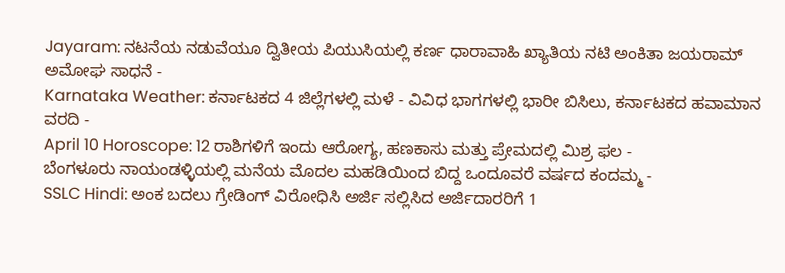Jayaram: ನಟನೆಯ ನಡುವೆಯೂ ದ್ವಿತೀಯ ಪಿಯುಸಿಯಲ್ಲಿ ಕರ್ಣ ಧಾರಾವಾಹಿ ಖ್ಯಾತಿಯ ನಟಿ ಅಂಕಿತಾ ಜಯರಾಮ್ ಅಮೋಘ ಸಾಧನೆ -
Karnataka Weather: ಕರ್ನಾಟಕದ 4 ಜಿಲ್ಲೆಗಳಲ್ಲಿ ಮಳೆ - ವಿವಿಧ ಭಾಗಗಳಲ್ಲಿ ಭಾರೀ ಬಿಸಿಲು, ಕರ್ನಾಟಕದ ಹವಾಮಾನ ವರದಿ -
April 10 Horoscope: 12 ರಾಶಿಗಳಿಗೆ ಇಂದು ಆರೋಗ್ಯ, ಹಣಕಾಸು ಮತ್ತು ಪ್ರೇಮದಲ್ಲಿ ಮಿಶ್ರ ಫಲ -
ಬೆಂಗಳೂರು ನಾಯಂಡಳ್ಳಿಯಲ್ಲಿ ಮನೆಯ ಮೊದಲ ಮಹಡಿಯಿಂದ ಬಿದ್ದ ಒಂದೂವರೆ ವರ್ಷದ ಕಂದಮ್ಮ -
SSLC Hindi: ಅಂಕ ಬದಲು ಗ್ರೇಡಿಂಗ್ ವಿರೋಧಿಸಿ ಅರ್ಜಿ ಸಲ್ಲಿಸಿದ ಅರ್ಜಿದಾರರಿಗೆ 1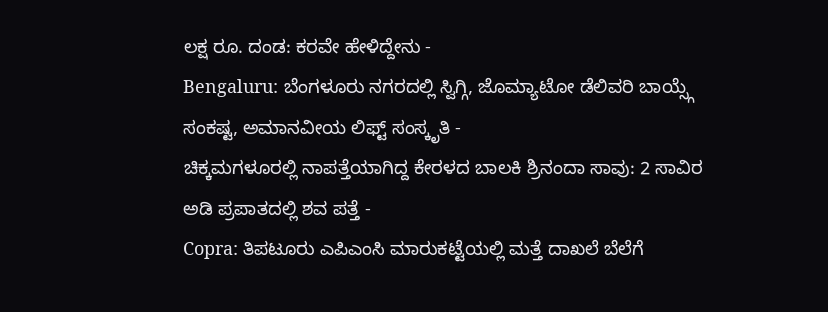ಲಕ್ಷ ರೂ. ದಂಡ: ಕರವೇ ಹೇಳಿದ್ದೇನು -
Bengaluru: ಬೆಂಗಳೂರು ನಗರದಲ್ಲಿ ಸ್ವಿಗ್ಗಿ, ಜೊಮ್ಯಾಟೋ ಡೆಲಿವರಿ ಬಾಯ್ಸ್ಗೆ ಸಂಕಷ್ಟ, ಅಮಾನವೀಯ ಲಿಫ್ಟ್ ಸಂಸ್ಕೃತಿ -
ಚಿಕ್ಕಮಗಳೂರಲ್ಲಿ ನಾಪತ್ತೆಯಾಗಿದ್ದ ಕೇರಳದ ಬಾಲಕಿ ಶ್ರಿನಂದಾ ಸಾವು: 2 ಸಾವಿರ ಅಡಿ ಪ್ರಪಾತದಲ್ಲಿ ಶವ ಪತ್ತೆ -
Copra: ತಿಪಟೂರು ಎಪಿಎಂಸಿ ಮಾರುಕಟ್ಟೆಯಲ್ಲಿ ಮತ್ತೆ ದಾಖಲೆ ಬೆಲೆಗೆ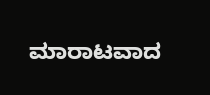ಮಾರಾಟವಾದ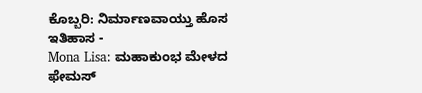ಕೊಬ್ಬರಿ: ನಿರ್ಮಾಣವಾಯ್ತು ಹೊಸ ಇತಿಹಾಸ -
Mona Lisa: ಮಹಾಕುಂಭ ಮೇಳದ ಫೇಮಸ್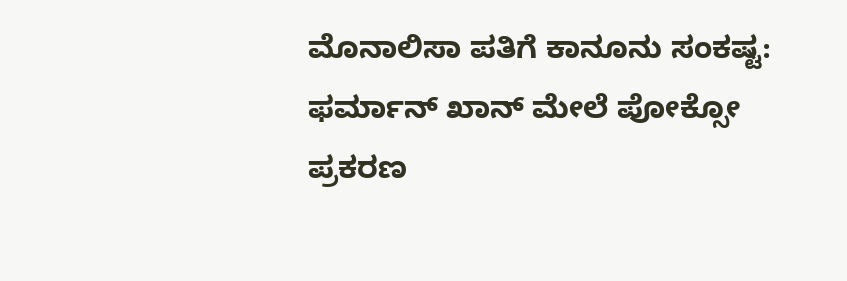ಮೊನಾಲಿಸಾ ಪತಿಗೆ ಕಾನೂನು ಸಂಕಷ್ಟ: ಫರ್ಮಾನ್ ಖಾನ್ ಮೇಲೆ ಪೋಕ್ಸೋ ಪ್ರಕರಣ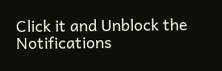Click it and Unblock the Notifications